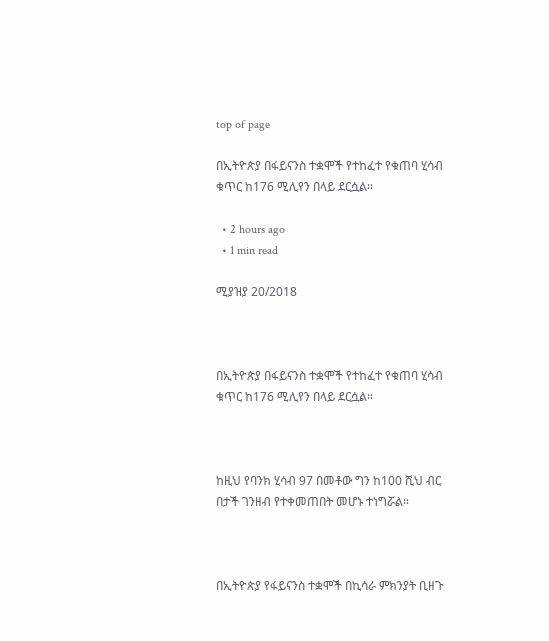top of page

በኢትዮጵያ በፋይናንስ ተቋሞች የተከፈተ የቁጠባ ሂሳብ ቁጥር ከ176 ሚሊየን በላይ ደርሷል።

  • 2 hours ago
  • 1 min read

ሚያዝያ 20/2018



በኢትዮጵያ በፋይናንስ ተቋሞች የተከፈተ የቁጠባ ሂሳብ ቁጥር ከ176 ሚሊየን በላይ ደርሷል።



ከዚህ የባንክ ሂሳብ 97 በመቶው ግን ከ100 ሺህ ብር በታች ገንዘብ የተቀመጠበት መሆኑ ተነግሯል።



በኢትዮጵያ የፋይናንስ ተቋሞች በኪሳራ ምክንያት ቢዘጉ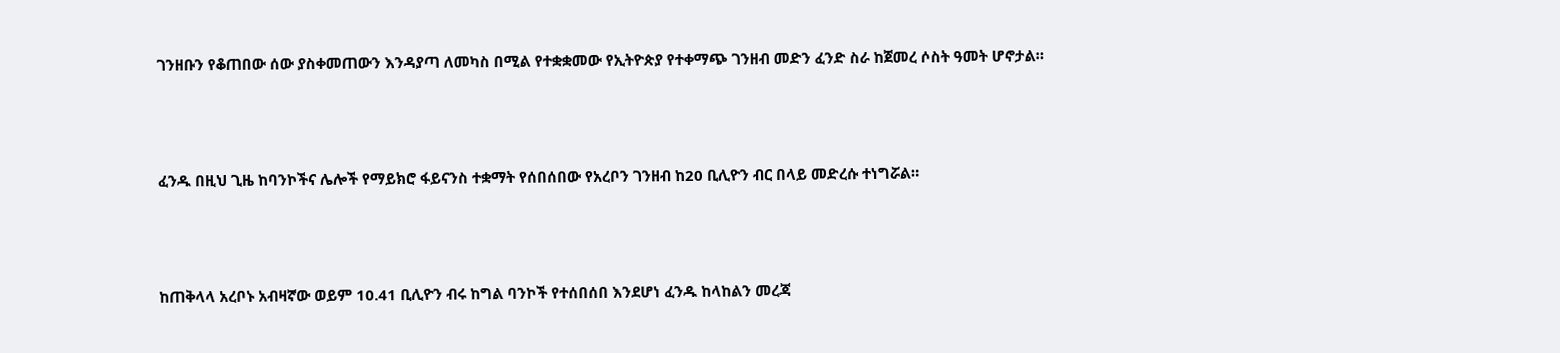ገንዘቡን የቆጠበው ሰው ያስቀመጠውን እንዳያጣ ለመካስ በሚል የተቋቋመው የኢትዮጵያ የተቀማጭ ገንዘብ መድን ፈንድ ስራ ከጀመረ ሶስት ዓመት ሆኖታል።



ፈንዱ በዚህ ጊዜ ከባንኮችና ሌሎች የማይክሮ ፋይናንስ ተቋማት የሰበሰበው የአረቦን ገንዘብ ከ20 ቢሊዮን ብር በላይ መድረሱ ተነግሯል።



ከጠቅላላ አረቦኑ አብዛኛው ወይም 10.41 ቢሊዮን ብሩ ከግል ባንኮች የተሰበሰበ እንደሆነ ፈንዱ ከላከልን መረጃ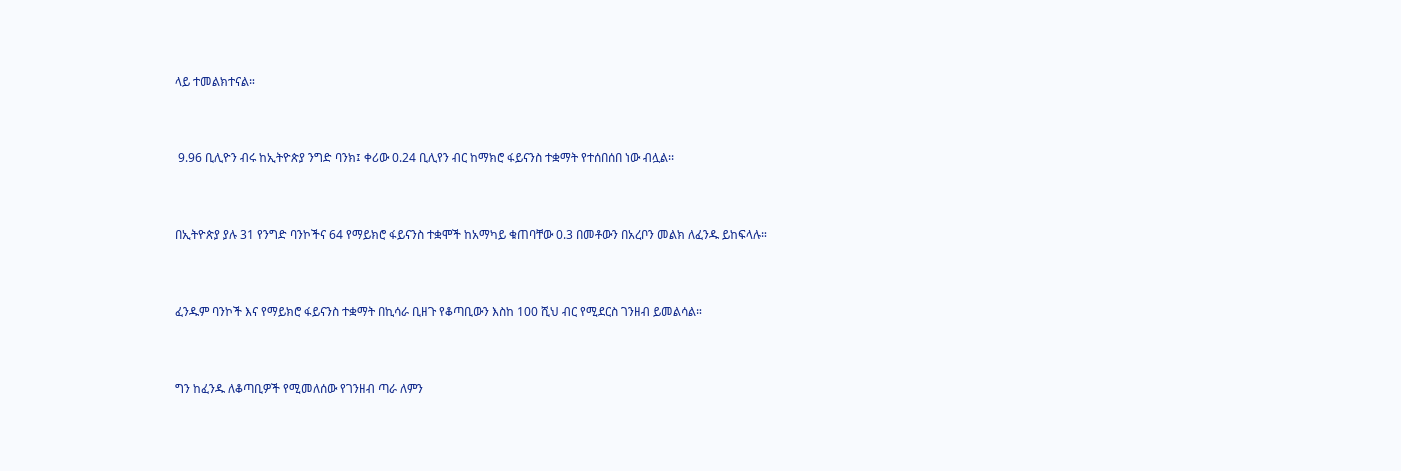ላይ ተመልክተናል።



 9.96 ቢሊዮን ብሩ ከኢትዮጵያ ንግድ ባንክ፤ ቀሪው 0.24 ቢሊየን ብር ከማክሮ ፋይናንስ ተቋማት የተሰበሰበ ነው ብሏል፡፡



በኢትዮጵያ ያሉ 31 የንግድ ባንኮችና 64 የማይክሮ ፋይናንስ ተቋሞች ከአማካይ ቁጠባቸው 0.3 በመቶውን በአረቦን መልክ ለፈንዱ ይከፍላሉ።



ፈንዱም ባንኮች እና የማይክሮ ፋይናንስ ተቋማት በኪሳራ ቢዘጉ የቆጣቢውን እስከ 100 ሺህ ብር የሚደርስ ገንዘብ ይመልሳል።



ግን ከፈንዱ ለቆጣቢዎች የሚመለሰው የገንዘብ ጣራ ለምን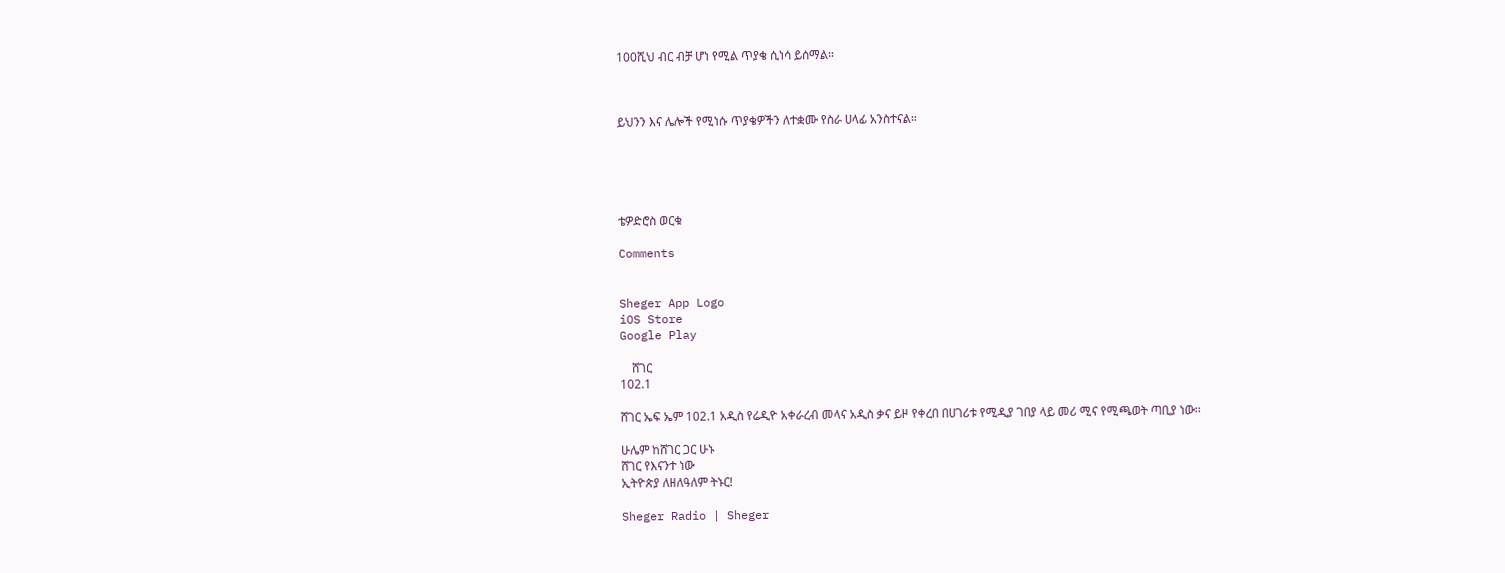100ሺህ ብር ብቻ ሆነ የሚል ጥያቄ ሲነሳ ይሰማል።



ይህንን እና ሌሎች የሚነሱ ጥያቄዎችን ለተቋሙ የስራ ሀላፊ አንስተናል።





ቴዎድሮስ ወርቁ

Comments


Sheger App Logo
iOS Store
Google Play

    ሸገር
102.1

ሸገር ኤፍ ኤም 102.1 አዲስ የሬዲዮ አቀራረብ መላና አዲስ ቃና ይዞ የቀረበ በሀገሪቱ የሚዲያ ገበያ ላይ መሪ ሚና የሚጫወት ጣቢያ ነው፡፡

ሁሌም ከሸገር ጋር ሁኑ
ሸገር የእናንተ ነው
ኢትዮጵያ ለዘለዓለም ትኑር!

Sheger Radio | Sheger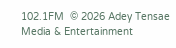102.1FM  © 2026 Adey Tensae Media & Entertainment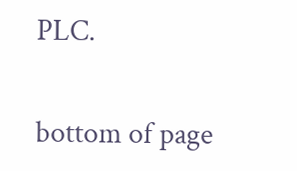PLC.

bottom of page